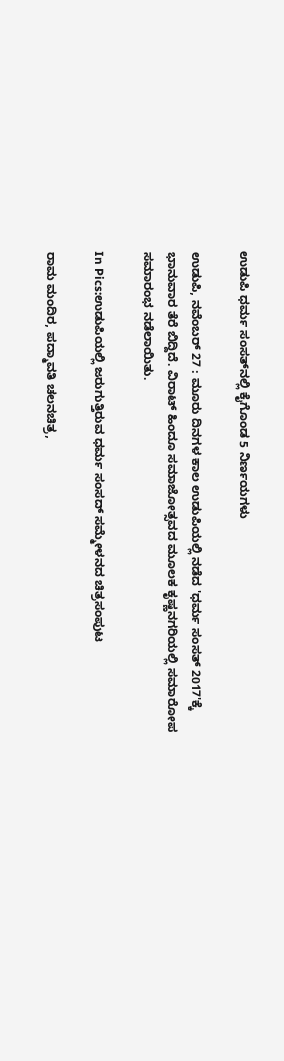ಉಡುಪಿ ಧರ್ಮ ಸಂಸತ್‌ನಲ್ಲಿ ಕೈಗೊಂಡ 5 ನಿರ್ಣಯಗಳು

ಉಡುಪಿ, ನವೆಂಬರ್ 27 : ಮೂರು ದಿನಗಳ ಕಾಲ ಉಡುಪಿಯಲ್ಲಿ ನಡೆದ 'ಧರ್ಮ ಸಂಸತ್ 2017'ಕ್ಕೆ ಭಾನುವಾರ ತೆರೆ ಬಿದ್ದಿದೆ. ವಿರಾಟ್ ಹಿಂದೂ ಸಮಾಜೋತ್ಸವದ ಮೂಲಕ ಕೃಷ್ಣನಗರಿಯಲ್ಲಿ ಸಮಾರೋಪ ಸಮಾರಂಭ ನಡೆಲಾಯಿತು.

In Pics:ಉಡುಪಿಯಲ್ಲಿ ಜರುಗುತ್ತಿರುವ ಧರ್ಮ ಸಂಸದ್ ಸಮ್ಮೇಳನದ ಚಿತ್ರಸಂಪುಟ

ರಾಮ ಮಂದಿರ, ಪದ್ಮಾವತಿ ಚಲನಚಿತ್ರ,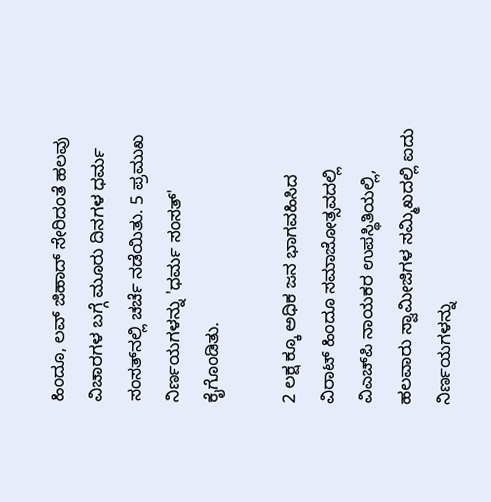ಹಿಂದೂ, ಲವ್ ಜಿಹಾದ್ ಸೇರಿದಂತೆ ಹಲವು ವಿಚಾರಗಳ ಬಗ್ಗೆ ಮೂರು ದಿನಗಳ ಧರ್ಮ ಸಂಸತ್‌ನಲ್ಲಿ ಚರ್ಚೆ ನಡೆಯಿತು. 5 ಪ್ರಮುಖ ನಿರ್ಣಯಗಳನ್ನು 'ಧರ್ಮ ಸಂಸತ್' ಕೈಗೊಂಡಿತು.

2 ಲಕ್ಷ ಕ್ಕೂ ಅಧಿಕ ಜನ ಭಾಗವಹಿಸಿದ ವಿರಾಟ್ ಹಿಂದೂ ಸಮಾಜೋತ್ಸವದಲ್ಲಿ ವಿಎಚ್‌ಪಿ ನಾಯಕರ ಉಪಸ್ಥಿತಿಯಲ್ಲಿ, ಹಲವಾರು ಸ್ವಾಮೀಜಿಗಳ ಸಮ್ಮಿಖದಲ್ಲಿ ಐದು ನಿರ್ಣಯಗಳನ್ನು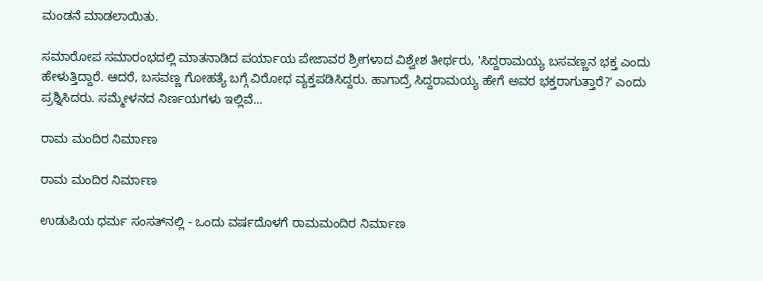ಮಂಡನೆ ಮಾಡಲಾಯಿತು.

ಸಮಾರೋಪ ಸಮಾರಂಭದಲ್ಲಿ ಮಾತನಾಡಿದ ಪರ್ಯಾಯ ಪೇಜಾವರ ಶ್ರೀಗಳಾದ ವಿಶ್ವೇಶ ತೀರ್ಥರು, 'ಸಿದ್ದರಾಮಯ್ಯ ಬಸವಣ್ಣನ ಭಕ್ತ ಎಂದು ಹೇಳುತ್ತಿದ್ದಾರೆ. ಆದರೆ, ಬಸವಣ್ಣ ಗೋಹತ್ಯೆ ಬಗ್ಗೆ ವಿರೋಧ ವ್ಯಕ್ತಪಡಿಸಿದ್ದರು. ಹಾಗಾದ್ರೆ ಸಿದ್ದರಾಮಯ್ಯ ಹೇಗೆ ಅವರ ಭಕ್ತರಾಗುತ್ತಾರೆ?' ಎಂದು ಪ್ರಶ್ನಿಸಿದರು. ಸಮ್ಮೇಳನದ ನಿರ್ಣಯಗಳು ಇಲ್ಲಿವೆ...

ರಾಮ ಮಂದಿರ ನಿರ್ಮಾಣ

ರಾಮ ಮಂದಿರ ನಿರ್ಮಾಣ

ಉಡುಪಿಯ ಧರ್ಮ ಸಂಸತ್‌ನಲ್ಲಿ - ಒಂದು ವರ್ಷದೊಳಗೆ ರಾಮಮಂದಿರ ನಿರ್ಮಾಣ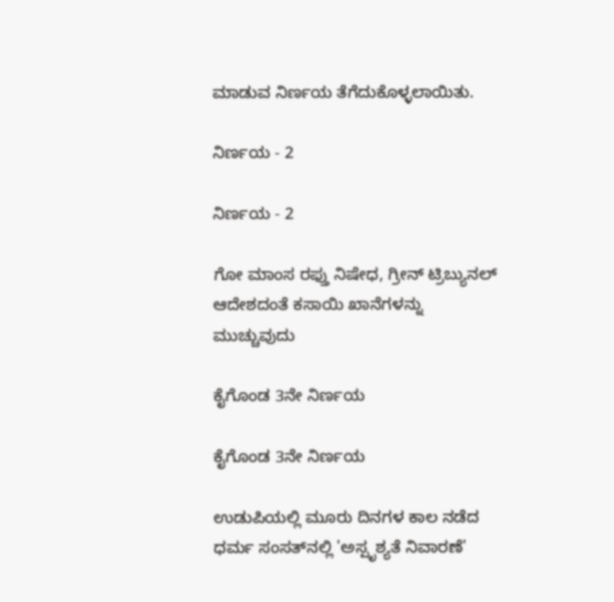ಮಾಡುವ ನಿರ್ಣಯ ತೆಗೆದುಕೊಳ್ಳಲಾಯಿತು.

ನಿರ್ಣಯ - 2

ನಿರ್ಣಯ - 2

ಗೋ ಮಾಂಸ ರಫ್ತು ನಿಷೇಧ, ಗ್ರೀನ್ ಟ್ರಿಬ್ಯುನಲ್ ಆದೇಶದಂತೆ ಕಸಾಯಿ ಖಾನೆಗಳನ್ನು ಮುಚ್ಚುವುದು

ಕೈಗೊಂಡ 3ನೇ ನಿರ್ಣಯ

ಕೈಗೊಂಡ 3ನೇ ನಿರ್ಣಯ

ಉಡುಪಿಯಲ್ಲಿ ಮೂರು ದಿನಗಳ ಕಾಲ ನಡೆದ ಧರ್ಮ ಸಂಸತ್‌ನಲ್ಲಿ 'ಅಸ್ಪೃಶ್ಯತೆ ನಿವಾರಣೆ'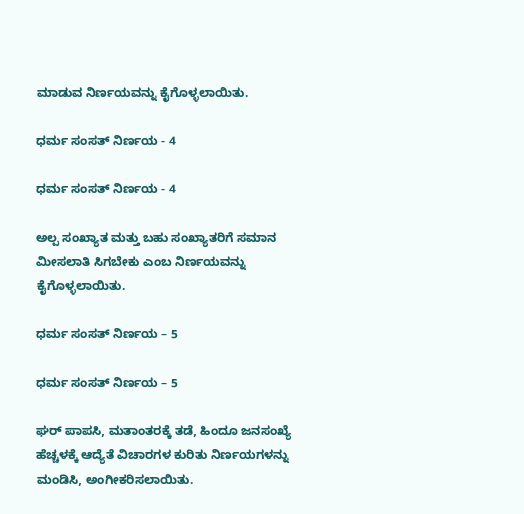ಮಾಡುವ ನಿರ್ಣಯವನ್ನು ಕೈಗೊಳ್ಳಲಾಯಿತು.

ಧರ್ಮ ಸಂಸತ್ ನಿರ್ಣಯ - 4

ಧರ್ಮ ಸಂಸತ್ ನಿರ್ಣಯ - 4

ಅಲ್ಪ ಸಂಖ್ಯಾತ ಮತ್ತು ಬಹು ಸಂಖ್ಯಾತರಿಗೆ ಸಮಾನ ಮೀಸಲಾತಿ ಸಿಗಬೇಕು ಎಂಬ ನಿರ್ಣಯವನ್ನು ಕೈಗೊಳ್ಳಲಾಯಿತು.

ಧರ್ಮ ಸಂಸತ್ ನಿರ್ಣಯ – 5

ಧರ್ಮ ಸಂಸತ್ ನಿರ್ಣಯ – 5

ಘರ್ ಪಾಪಸಿ, ಮತಾಂತರಕ್ಕೆ ತಡೆ, ಹಿಂದೂ ಜನಸಂಖ್ಯೆ ಹೆಚ್ಚಳಕ್ಕೆ ಆದ್ಯೆತೆ ವಿಚಾರಗಳ ಕುರಿತು ನಿರ್ಣಯಗಳನ್ನು ಮಂಡಿಸಿ, ಅಂಗೀಕರಿಸಲಾಯಿತು.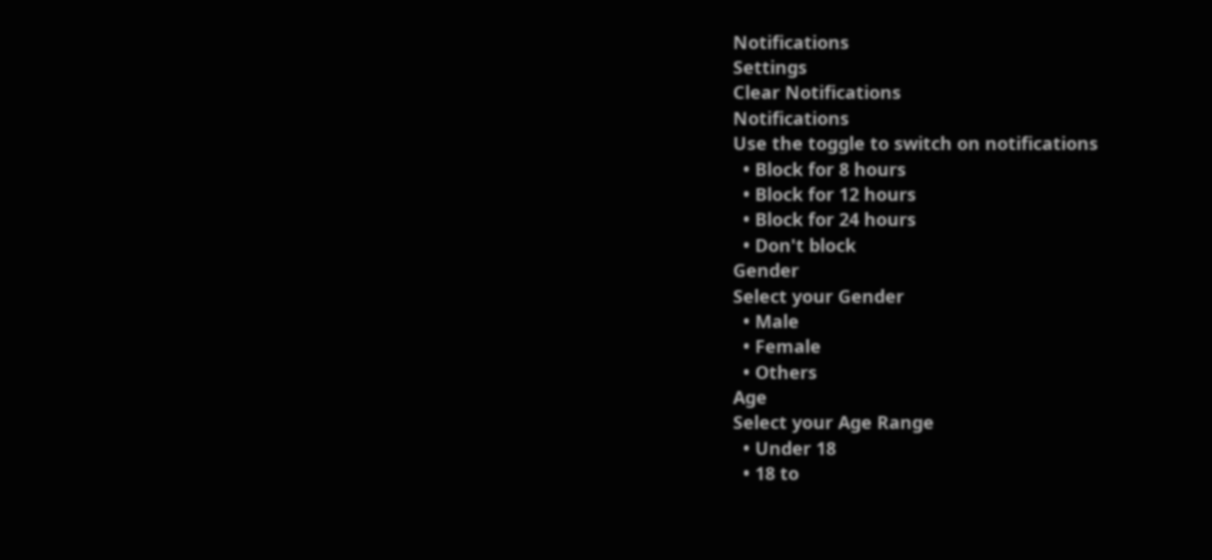Notifications
Settings
Clear Notifications
Notifications
Use the toggle to switch on notifications
  • Block for 8 hours
  • Block for 12 hours
  • Block for 24 hours
  • Don't block
Gender
Select your Gender
  • Male
  • Female
  • Others
Age
Select your Age Range
  • Under 18
  • 18 to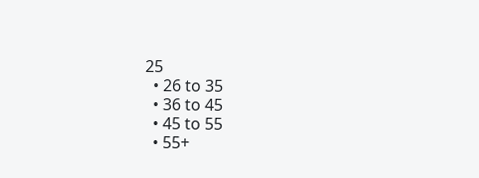25
  • 26 to 35
  • 36 to 45
  • 45 to 55
  • 55+